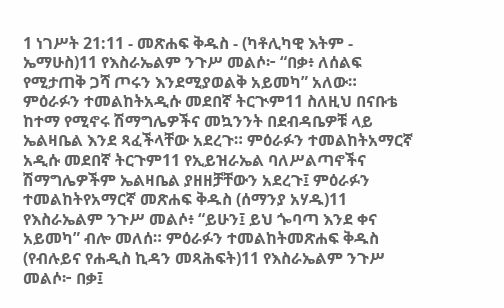1 ነገሥት 21:11 - መጽሐፍ ቅዱስ - (ካቶሊካዊ እትም - ኤማሁስ)11 የእስራኤልም ንጉሥ መልሶ፦ “በቃ፥ ለሰልፍ የሚታጠቅ ጋሻ ጦሩን እንደሚያወልቅ አይመካ” አለው። ምዕራፉን ተመልከትአዲሱ መደበኛ ትርጒም11 ስለዚህ በናቡቴ ከተማ የሚኖሩ ሽማግሌዎችና መኳንንት በደብዳቤዎቹ ላይ ኤልዛቤል እንደ ጻፈችላቸው አደረጉ። ምዕራፉን ተመልከትአማርኛ አዲሱ መደበኛ ትርጉም11 የኢይዝራኤል ባለሥልጣኖችና ሽማግሌዎችም ኤልዛቤል ያዘዘቻቸውን አደረጉ፤ ምዕራፉን ተመልከትየአማርኛ መጽሐፍ ቅዱስ (ሰማንያ አሃዱ)11 የእስራኤልም ንጉሥ መልሶ፥ “ይሁን፤ ይህ ጐባጣ እንደ ቀና አይመካ” ብሎ መለሰ። ምዕራፉን ተመልከትመጽሐፍ ቅዱስ (የብሉይና የሐዲስ ኪዳን መጻሕፍት)11 የእስራኤልም ንጉሥ መልሶ፦ በቃ፤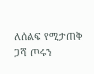ለሰልፍ የሚታጠቅ ጋሻ ጦሩን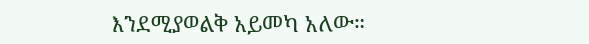እንደሚያወልቅ አይመካ አለው።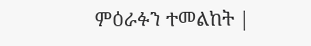ምዕራፉን ተመልከት |